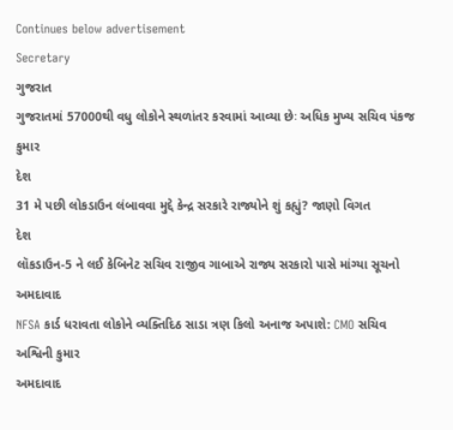Continues below advertisement
Secretary
ગુજરાત
ગુજરાતમાં 57000થી વધુ લોકોને સ્થળાંતર કરવામાં આવ્યા છેઃ અધિક મુખ્ય સચિવ પંકજ કુમાર
દેશ
31 મે પછી લોકડાઉન લંબાવવા મુદ્દે કેન્દ્ર સરકારે રાજ્યોને શું કહ્યું? જાણો વિગત
દેશ
લૉકડાઉન-5 ને લઈ કેબિનેટ સચિવ રાજીવ ગાબાએ રાજ્ય સરકારો પાસે માંગ્યા સૂચનો
અમદાવાદ
NFSA કાર્ડ ધરાવતા લોકોને વ્યક્તિદિઠ સાડા ત્રણ કિલો અનાજ અપાશે: CMO સચિવ અશ્વિની કુમાર
અમદાવાદ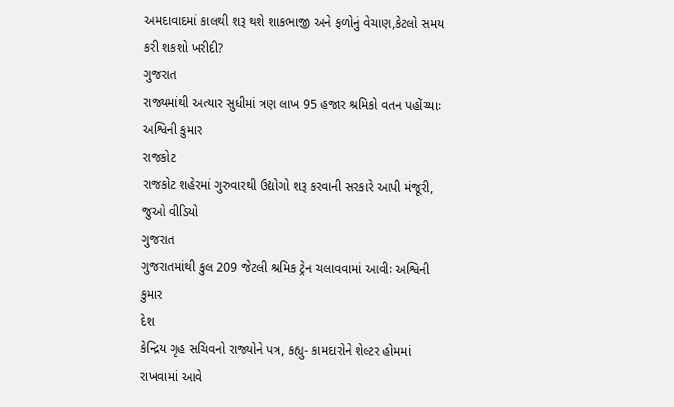અમદાવાદમાં કાલથી શરૂ થશે શાકભાજી અને ફળોનું વેચાણ,કેટલો સમય કરી શકશો ખરીદી?
ગુજરાત
રાજ્યમાંથી અત્યાર સુધીમાં ત્રણ લાખ 95 હજાર શ્રમિકો વતન પહોંચ્યાઃ અશ્વિની કુમાર
રાજકોટ
રાજકોટ શહેરમાં ગુરુવારથી ઉદ્યોગો શરૂ કરવાની સરકારે આપી મંજૂરી, જુઓ વીડિયો
ગુજરાત
ગુજરાતમાંથી કુલ 209 જેટલી શ્રમિક ટ્રેન ચલાવવામાં આવીઃ અશ્વિની કુમાર
દેશ
કેન્દ્રિય ગૃહ સચિવનો રાજ્યોને પત્ર, કહ્યુ- કામદારોને શેલ્ટર હોમમાં રાખવામાં આવે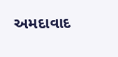અમદાવાદ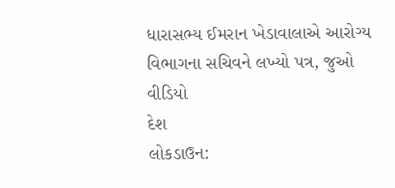ધારાસભ્ય ઈમરાન ખેડાવાલાએ આરોગ્ય વિભાગના સચિવને લખ્યો પત્ર, જુઓ વીડિયો
દેશ
લોકડાઉન: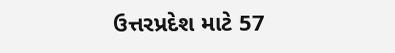ઉત્તરપ્રદેશ માટે 57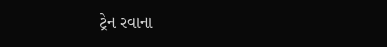ટ્રેન રવાના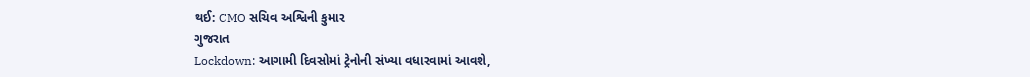થઈ: CMO સચિવ અશ્વિની કુમાર
ગુજરાત
Lockdown: આગામી દિવસોમાં ટ્રેનોની સંખ્યા વધારવામાં આવશે,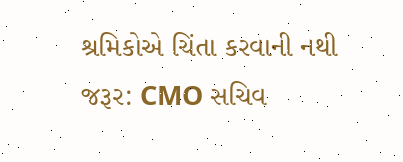શ્રમિકોએ ચિંતા કરવાની નથી જરૂર: CMO સચિવ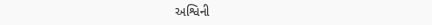અશ્વિની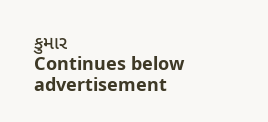કુમાર
Continues below advertisement